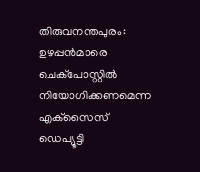തിരുവനന്തപുരം: ഉഴപ്പന്‍മാരെ ചെക്‌പോസ്റ്റില്‍ നിയോഗിക്കണമെന്ന എക്‌സൈസ് ഡെപ്യൂട്ടി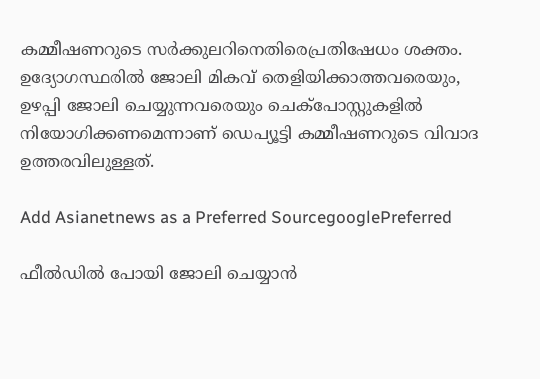കമ്മീഷണറുടെ സര്‍ക്കുലറിനെതിരെപ്രതിഷേധം ശക്തം. ഉദ്യോഗസ്ഥരില്‍ ജോലി മികവ് തെളിയിക്കാത്തവരെയും, ഉഴപ്പി ജോലി ചെയ്യുന്നവരെയും ചെക്‌പോസ്റ്റുകളില്‍ നിയോഗിക്കണമെന്നാണ് ഡെപ്യൂട്ടി കമ്മീഷണറുടെ വിവാദ ഉത്തരവിലുള്ളത്.

Add Asianetnews as a Preferred SourcegooglePreferred

ഫീല്‍ഡില്‍ പോയി ജോലി ചെയ്യാന്‍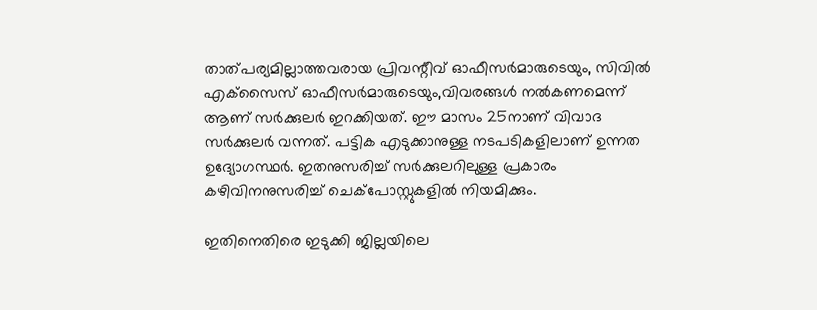താത്പര്യമില്ലാത്തവരായ പ്രിവന്റീവ് ഓഫീസര്‍മാരുടെയും, സിവില്‍ എക്‌സൈസ് ഓഫീസര്‍മാരുടെയും,വിവരങ്ങള്‍ നല്‍കണമെന്ന് ആണ് സര്‍ക്കുലര്‍ ഇറക്കിയത്. ഈ മാസം 25നാണ് വിവാദ സര്‍ക്കുലര്‍ വന്നത്. പട്ടിക എടുക്കാനുള്ള നടപടികളിലാണ് ഉന്നത ഉദ്യോഗസ്ഥര്‍. ഇതനുസരിച്ച് സര്‍ക്കുലറിലുള്ള പ്രകാരം കഴിവിനനുസരിച്ച് ചെക്‌പോസ്റ്റുകളില്‍ നിയമിക്കും.

ഇതിനെതിരെ ഇടുക്കി ജില്ലയിലെ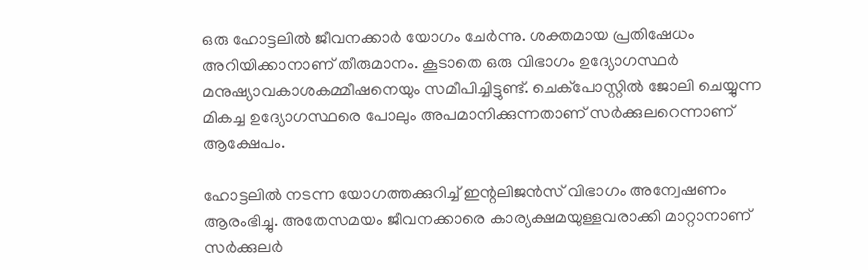ഒരു ഹോട്ടലില്‍ ജീവനക്കാര്‍ യോഗം ചേര്‍ന്നു. ശക്തമായ പ്രതിഷേധം അറിയിക്കാനാണ് തീരുമാനം. കൂടാതെ ഒരു വിഭാഗം ഉദ്യോഗസ്ഥര്‍ മനുഷ്യാവകാശകമ്മീഷനെയും സമീപിച്ചിട്ടുണ്ട്. ചെക്‌പോസ്റ്റില്‍ ജോലി ചെയ്യുന്ന മികച്ച ഉദ്യോഗസ്ഥരെ പോലും അപമാനിക്കുന്നതാണ് സര്‍ക്കുലറെന്നാണ് ആക്ഷേപം.

ഹോട്ടലില്‍ നടന്ന യോഗത്തക്കുറിച്ച് ഇന്റലിജന്‍സ് വിഭാഗം അന്വേഷണം ആരംഭിച്ചു. അതേസമയം ജീവനക്കാരെ കാര്യക്ഷമയുള്ളവരാക്കി മാറ്റാനാണ് സര്‍ക്കുലര്‍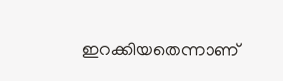ഇറക്കിയതെന്നാണ്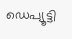ഡെപ്യൂട്ടി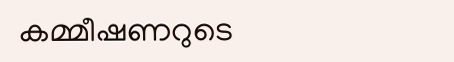കമ്മീഷണറുടെ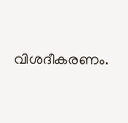വിശദീകരണം.